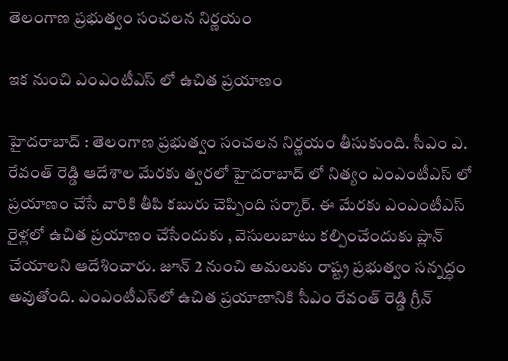తెలంగాణ ప్ర‌భుత్వం సంచ‌ల‌న నిర్ణ‌యం

ఇక నుంచి ఎంఎంటీఎస్ లో ఉచిత ప్ర‌యాణం

హైద‌రాబాద్ : తెలంగాణ ప్ర‌భుత్వం సంచ‌ల‌న నిర్ణ‌యం తీసుకుంది. సీఎం ఎ. రేవంత్ రెడ్డి ఆదేశాల మేర‌కు త్వ‌ర‌లో హైద‌రాబాద్ లో నిత్యం ఎంఎంటీఎస్ లో ప్ర‌యాణం చేసే వారికి తీపి క‌బురు చెప్పింది స‌ర్కార్. ఈ మేర‌కు ఎంఎంటీఎస్ రైళ్ల‌లో ఉచిత ప్ర‌యాణం చేసేందుకు , వెసులుబాటు క‌ల్పించేందుకు ప్లాన్ చేయాల‌ని ఆదేశించారు. జూన్ 2 నుంచి అమలుకు రాష్ట్ర ప్రభుత్వం సన్నద్ధం అవుతోంది. ఎంఎంటీఎస్‌లో ఉచిత ప్రయాణానికి సీఎం రేవంత్ రెడ్డి గ్రీన్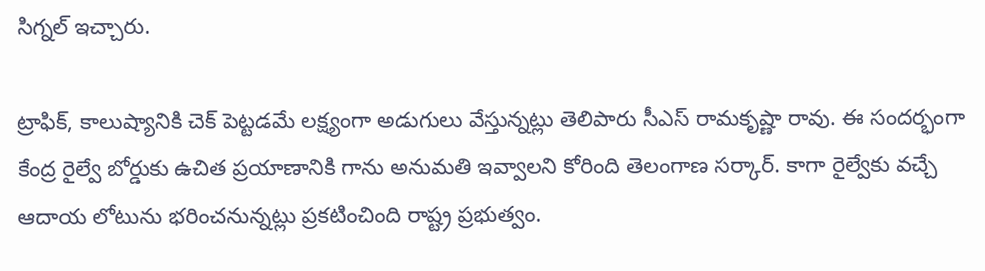సిగ్నల్ ఇచ్చారు.

ట్రాఫిక్, కాలుష్యానికి చెక్ పెట్టడమే లక్ష్యంగా అడుగులు వేస్తున్న‌ట్లు తెలిపారు సీఎస్ రామ‌కృష్ణా రావు. ఈ సంద‌ర్భంగా కేంద్ర రైల్వే బోర్డుకు ఉచిత ప్ర‌యాణానికి గాను అనుమ‌తి ఇవ్వాల‌ని కోరింది తెలంగాణ స‌ర్కార్. కాగా రైల్వేకు వచ్చే ఆదాయ లోటును భరించనున్న‌ట్లు ప్ర‌క‌టించింది రాష్ట్ర ప్రభుత్వం.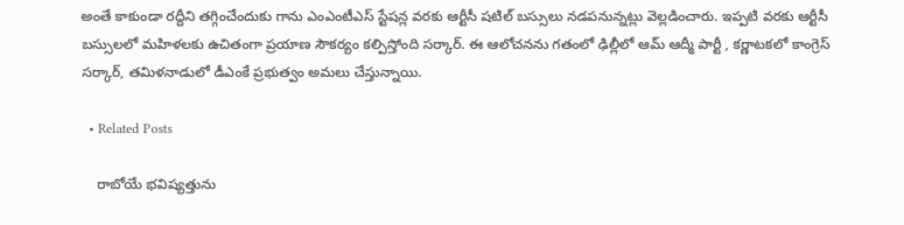అంతే కాకుండా ర‌ద్దీని త‌గ్గించేందుకు గాను ఎంఎంటీఎస్ స్టేషన్ల వరకు ఆర్టీసీ షటిల్ బస్సులు న‌డ‌ప‌నున్న‌ట్లు వెల్ల‌డించారు. ఇప్ప‌టి వ‌ర‌కు ఆర్టీసీ బ‌స్సుల‌లో మ‌హిళ‌ల‌కు ఉచితంగా ప్ర‌యాణ సౌక‌ర్యం క‌ల్పిస్తోంది స‌ర్కార్. ఈ ఆలోచ‌న‌ను గ‌తంలో ఢిల్లీలో ఆమ్ ఆద్మీ పార్టీ , క‌ర్ణాట‌క‌లో కాంగ్రెస్ స‌ర్కార్, త‌మిళ‌నాడులో డీఎంకే ప్ర‌భుత్వం అమ‌లు చేస్తున్నాయి.

  • Related Posts

    రాబోయే భ‌విష్య‌త్తును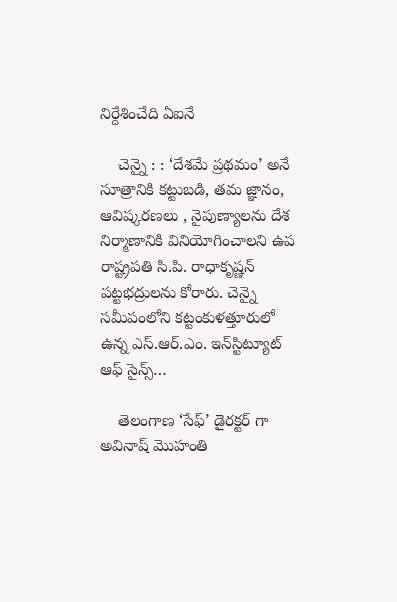నిర్దేశించేది ఏఐనే

    చెన్నై : : ‘దేశమే ప్రథమం’ అనే సూత్రానికి కట్టుబడి, తమ జ్ఞానం, ఆవిష్కరణలు , నైపుణ్యాలను దేశ నిర్మాణానికి వినియోగించాలని ఉప రాష్ట్రపతి సి.పి. రాధాకృష్ణన్ పట్టభద్రులను కోరారు. చెన్నై సమీపంలోని కట్టంకుళత్తూరులో ఉన్న ఎస్.ఆర్.ఎం. ఇన్‌స్టిట్యూట్ ఆఫ్ సైన్స్…

    తెలంగాణ ‘సేఫ్’ డైర‌క్ట‌ర్ గా అవినాష్ మొహంతి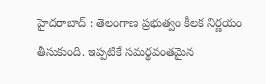హైద‌రాబాద్ : తెలంగాణ ప్ర‌భుత్వం కీల‌క నిర్ణ‌యం తీసుకుంది. ఇప్ప‌టికే స‌మ‌ర్థ‌వంత‌మైన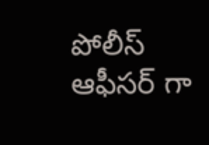పోలీస్ ఆఫీస‌ర్ గా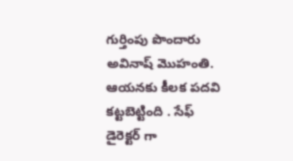గుర్తింపు పొందారు అవినాష్ మొహంతి. ఆయ‌న‌కు కీల‌క ప‌ద‌వి క‌ట్ట‌బెట్టింది . సేఫ్ డైరెక్ట‌ర్ గా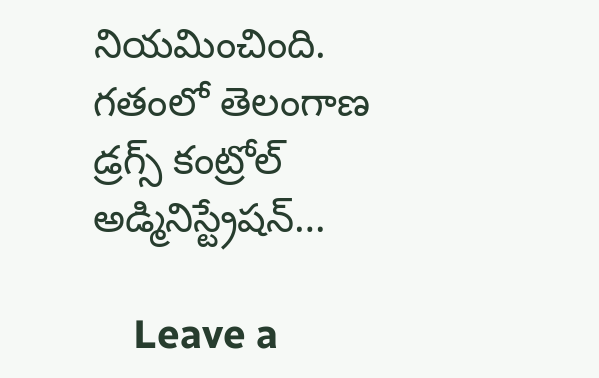నియ‌మించింది. గతంలో తెలంగాణ డ్రగ్స్ కంట్రోల్ అడ్మినిస్ట్రేషన్…

    Leave a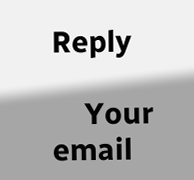Reply

    Your email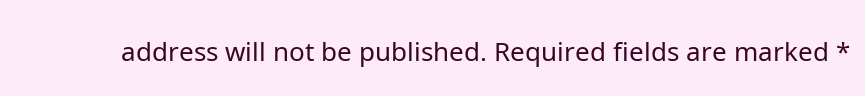address will not be published. Required fields are marked *